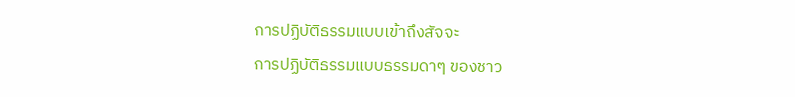การปฏิบัติธรรมแบบเข้าถึงสัจจะ
การปฏิบัติธรรมแบบธรรมดาๆ ของชาว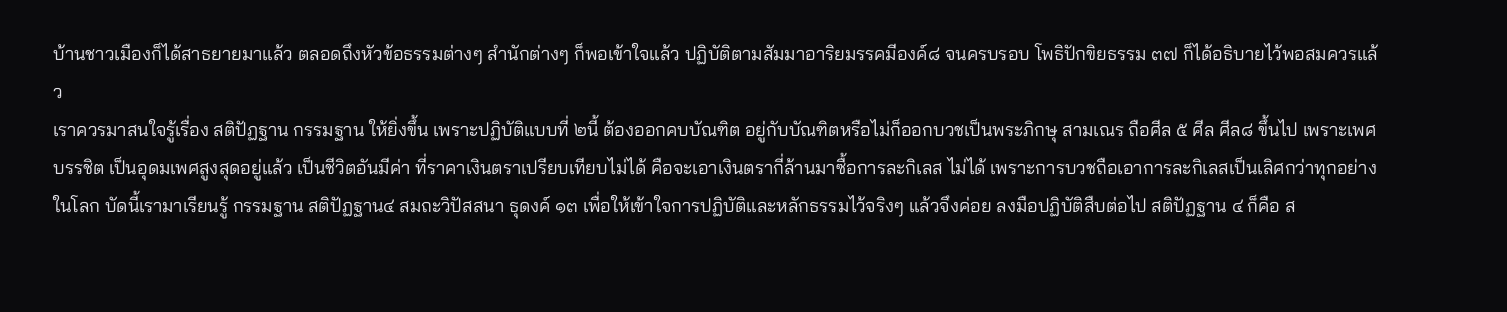บ้านชาวเมืองก็ได้สาธยายมาแล้ว ตลอดถึงหัวข้อธรรมต่างๆ สำนักต่างๆ ก็พอเข้าใจแล้ว ปฏิบัติตามสัมมาอาริยมรรคมีองค์๘ จนครบรอบ โพธิปักขิยธรรม ๓๗ ก็ได้อธิบายไว้พอสมควรแล้ว
เราควรมาสนใจรู้เรื่อง สติปัฏฐาน กรรมฐาน ให้ยิ่งขึ้น เพราะปฏิบัติแบบที่ ๒นี้ ต้องออกคบบัณฑิต อยู่กับบัณฑิตหรือไม่ก็ออกบวชเป็นพระภิกษุ สามเณร ถือศีล ๕ ศีล ศีล๘ ขึ้นไป เพราะเพศบรรชิต เป็นอุดมเพศสูงสุดอยู่แล้ว เป็นชีวิตอันมีค่า ที่ราคาเงินตราเปรียบเทียบไม่ได้ คือจะเอาเงินตรากี่ล้านมาซื้อการละกิเลส ไม่ได้ เพราะการบวชถือเอาการละกิเลสเป็นเลิศกว่าทุกอย่างในโลก บัดนี้เรามาเรียนรู้ กรรมฐาน สติปัฏฐาน๔ สมถะวิปัสสนา ธุดงค์ ๑๓ เพื่อให้เข้าใจการปฏิบัติและหลักธรรมไว้จริงๆ แล้วจึงค่อย ลงมือปฏิบัติสืบต่อไป สติปัฏฐาน ๔ ก็คือ ส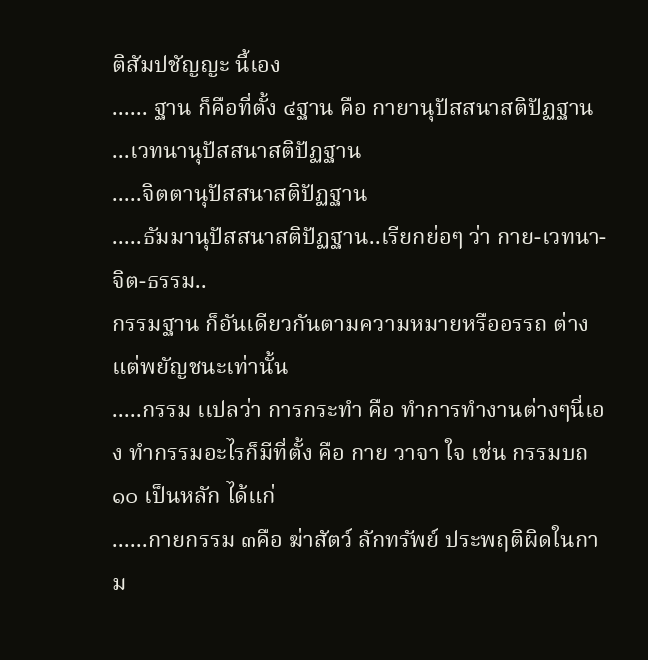ติสัมปชัญญะ นี้เอง
...... ฐาน ก็คือที่ตั้ง ๔ฐาน คือ กายานุปัสสนาสติปัฏฐาน ...เวทนานุปัสสนาสติปัฏฐาน
.....จิตตานุปัสสนาสติปัฏฐาน
.....ธัมมานุปัสสนาสติปัฏฐาน..เรียกย่อๆ ว่า กาย-เวทนา-จิต-ธรรม..
กรรมฐาน ก็อันเดียวกันตามความหมายหรืออรรถ ต่างแต่พยัญชนะเท่านั้น
.....กรรม เเปลว่า การกระทำ คือ ทำการทำงานต่างๆนี่เอง ทำกรรมอะไรก็มีที่ตั้ง คือ กาย วาจา ใจ เช่น กรรมบถ ๑๐ เป็นหลัก ได้แก่
......กายกรรม ๓คือ ฆ่าสัตว์ ลักทรัพย์ ประพฤติผิดในกาม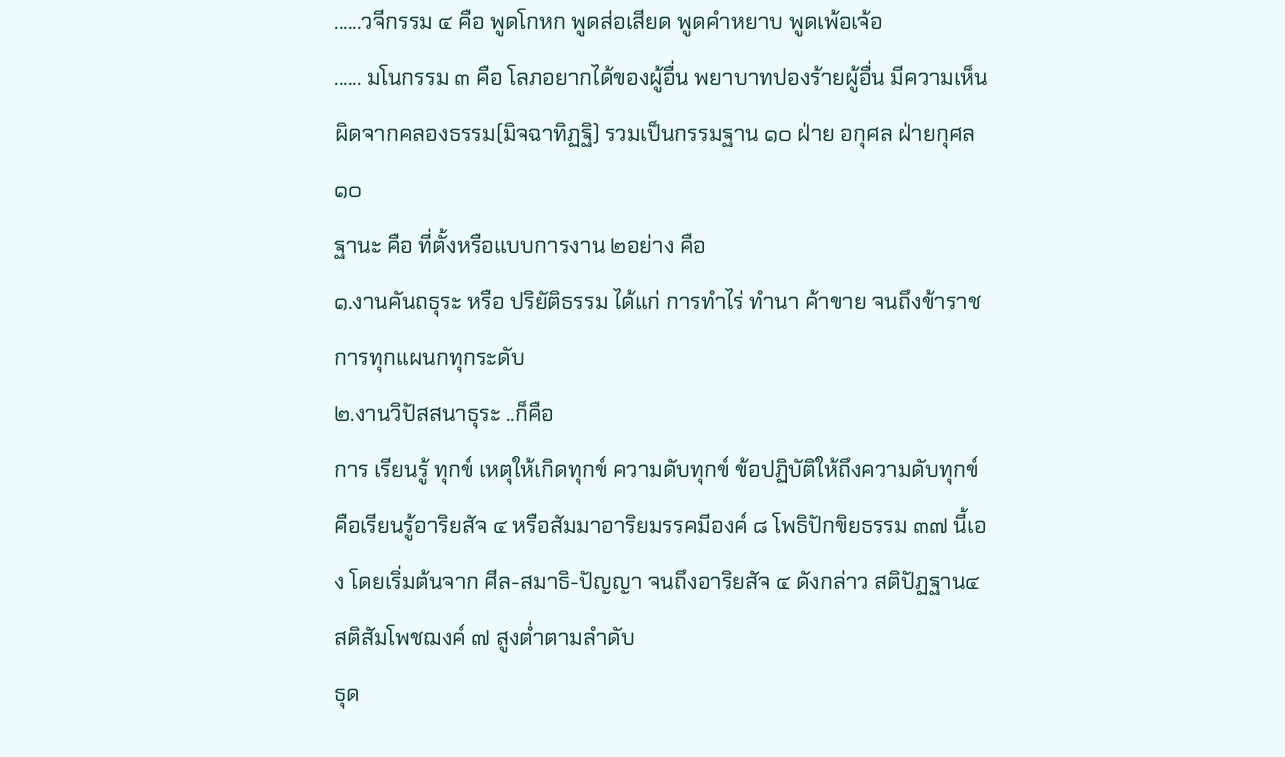......วจีกรรม ๔ คือ พูดโกหก พูดส่อเสียด พูดคำหยาบ พูดเพ้อเจ้อ
...... มโนกรรม ๓ คือ โลภอยากได้ของผู้อื่น พยาบาทปองร้ายผู้อื่น มีความเห็นผิดจากคลองธรรม(มิจฉาทิฏฐิ) รวมเป็นกรรมฐาน ๑๐ ฝ่าย อกุศล ฝ่ายกุศล ๑๐
ฐานะ คือ ที่ตั้งหรือแบบการงาน ๒อย่าง คือ
๑.งานคันถธุระ หรือ ปริยัติธรรม ได้แก่ การทำไร่ ทำนา ค้าขาย จนถึงข้าราชการทุกแผนกทุกระดับ
๒.งานวิปัสสนาธุระ ..ก็คือ
การ เรียนรู้ ทุกข์ เหตุให้เกิดทุกข์ ความดับทุกข์ ข้อปฏิบัติให้ถึงความดับทุกข์ คือเรียนรู้อาริยสัจ ๔ หรือสัมมาอาริยมรรคมีองค์ ๘ โพธิปักขิยธรรม ๓๗ นี้เอง โดยเริ่มต้นจาก ศีล-สมาธิ-ปัญญา จนถึงอาริยสัจ ๔ ดังกล่าว สติปัฏฐาน๔ สติสัมโพชฌงค์ ๗ สูงต่ำตามลำดับ
ธุด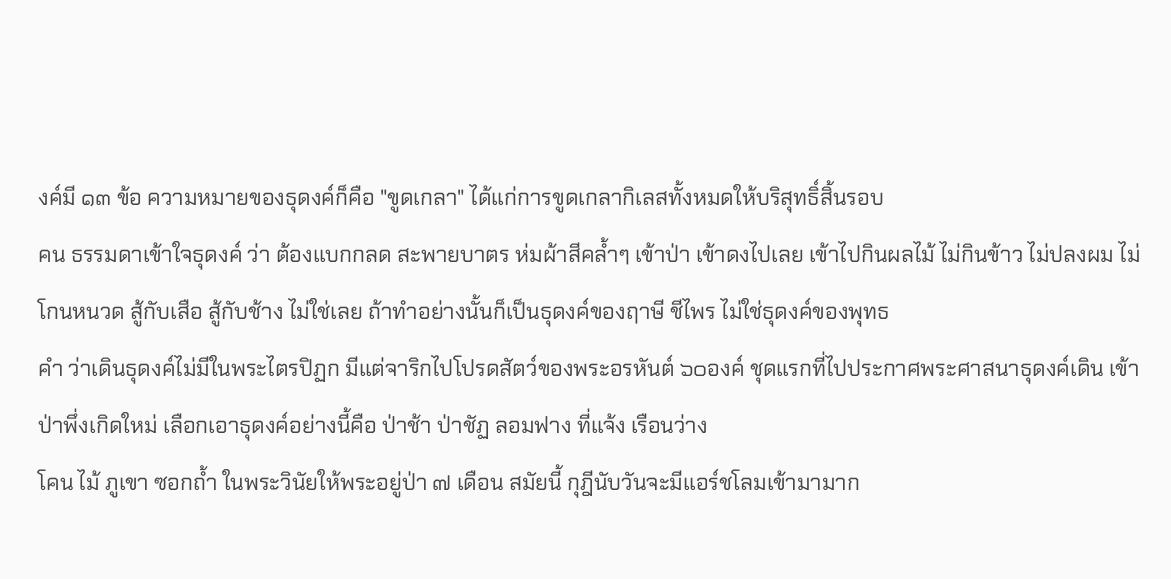งค์มี ๑๓ ข้อ ความหมายของธุดงค์ก็คือ "ขูดเกลา" ได้แก่การขูดเกลากิเลสทั้งหมดให้บริสุทธิ์สิ้นรอบ
คน ธรรมดาเข้าใจธุดงค์ ว่า ต้องแบกกลด สะพายบาตร ห่มผ้าสีคล้ำๆ เข้าป่า เข้าดงไปเลย เข้าไปกินผลไม้ ไม่กินข้าว ไม่ปลงผม ไม่โกนหนวด สู้กับเสือ สู้กับช้าง ไม่ใช่เลย ถ้าทำอย่างนั้นก็เป็นธุดงค์ของฤาษี ชีไพร ไม่ใช่ธุดงค์ของพุทธ
คำ ว่าเดินธุดงค์ไม่มีในพระไตรปิฏก มีแต่จาริกไปโปรดสัตว์ของพระอรหันต์ ๖๐องค์ ชุดแรกที่ไปประกาศพระศาสนาธุดงค์เดิน เข้าป่าพึ่งเกิดใหม่ เลือกเอาธุดงค์อย่างนี้คือ ป่าช้า ป่าชัฏ ลอมฟาง ที่แจ้ง เรือนว่าง
โคน ไม้ ภูเขา ซอกถ้ำ ในพระวินัยให้พระอยู่ป่า ๗ เดือน สมัยนี้ กุฎีนับวันจะมีแอร์ชโลมเข้ามามาก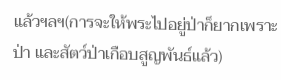แล้วฯลฯ(การจะให้พระไปอยู่ป่าก็ยากเพราะป่า และสัตว์ป่าเกือบสูญพันธ์แล้ว)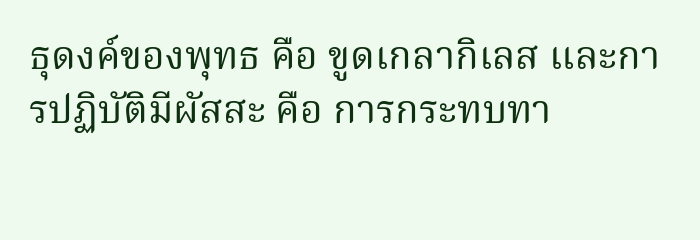ธุดงค์ของพุทธ คือ ขูดเกลากิเลส และการปฏิบัติมีผัสสะ คือ การกระทบทา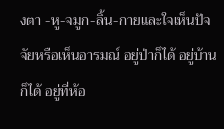งตา -หู-จมูก-ลิ้น-กายและใจเห็นปัจจัยหรือเห็นอารมณ์ อยู่ป่าก็ได้ อยู่บ้านก็ได้ อยู่ที่ห้อ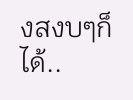งสงบๆก็ได้..